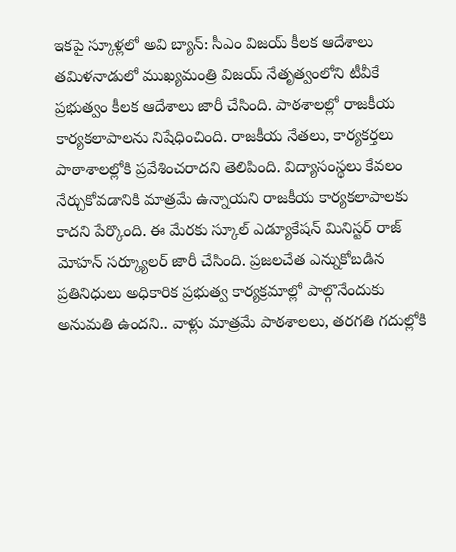ఇకపై స్కూళ్లలో అవి బ్యాన్: సీఎం విజయ్ కీలక ఆదేశాలు
తమిళనాడులో ముఖ్యమంత్రి విజయ్ నేతృత్వంలోని టీవీకే ప్రభుత్వం కీలక ఆదేశాలు జారీ చేసింది. పాఠశాలల్లో రాజకీయ కార్యకలాపాలను నిషేధించింది. రాజకీయ నేతలు, కార్యకర్తలు పాఠాశాలల్లోకి ప్రవేశించరాదని తెలిపింది. విద్యాసంస్థలు కేవలం నేర్చుకోవడానికి మాత్రమే ఉన్నాయని రాజకీయ కార్యకలాపాలకు కాదని పేర్కొంది. ఈ మేరకు స్కూల్ ఎడ్యూకేషన్ మినిస్టర్ రాజ్ మోహన్ సర్క్యూలర్ జారీ చేసింది. ప్రజలచేత ఎన్నుకోబడిన ప్రతినిధులు అధికారిక ప్రభుత్వ కార్యక్రమాల్లో పాల్గొనేందుకు అనుమతి ఉందని.. వాళ్లు మాత్రమే పాఠశాలలు, తరగతి గదుల్లోకి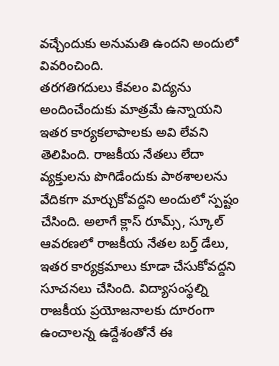వచ్చేందుకు అనుమతి ఉందని అందులో వివరించింది.
తరగతిగదులు కేవలం విద్యను అందించేందుకు మాత్రమే ఉన్నాయని ఇతర కార్యకలాపాలకు అవి లేవని తెలిపింది. రాజకీయ నేతలు లేదా వ్యక్తులను పొగిడేందుకు పాఠశాలలను వేదికగా మార్చుకోవద్దని అందులో స్పష్టం చేసింది. అలాగే క్లాస్ రూమ్స్, స్కూల్ ఆవరణలో రాజకీయ నేతల బర్త్ డేలు, ఇతర కార్యక్రమాలు కూడా చేసుకోవద్దని సూచనలు చేసింది. విద్యాసంస్థల్ని రాజకీయ ప్రయోజనాలకు దూరంగా ఉంచాలన్న ఉద్దేశంతోనే ఈ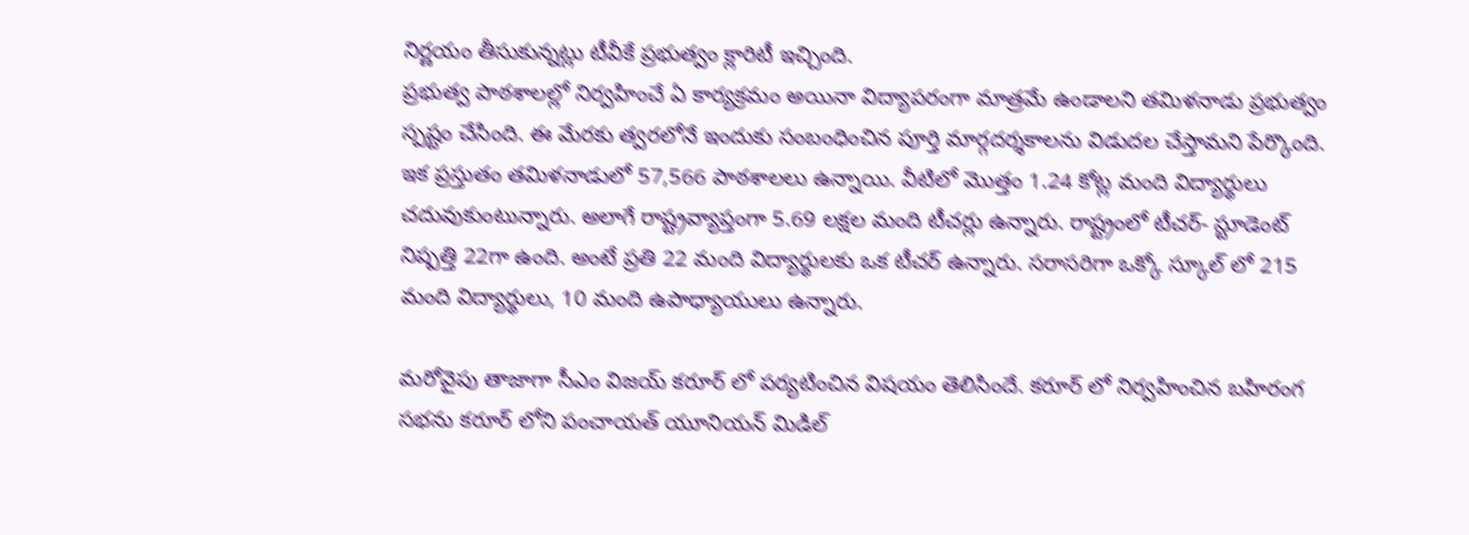నిర్ణయం తీసుకున్నట్లు టీవీకే ప్రభుత్వం క్లారిటీ ఇచ్చింది.
ప్రభుత్వ పాఠశాలల్లో నిర్వహించే ఏ కార్యక్రమం అయినా విద్యాపరంగా మాత్రమే ఉండాలని తమిళనాడు ప్రభుత్వం స్పష్టం చేసింది. ఈ మేరకు త్వరలోనే ఇందుకు సంబంధించిన పూర్తి మార్గదర్శకాలను విడుదల చేస్తామని పేర్కొంది. ఇక ప్రస్తుతం తమిళనాడులో 57,566 పాఠశాలలు ఉన్నాయి. వీటిలో మొత్తం 1.24 కోట్ల మంది విద్యార్థులు చదువుకుంటున్నారు. అలాగే రాష్ట్రవ్యాప్తంగా 5.69 లక్షల మంది టీచర్లు ఉన్నారు. రాష్ట్రంలో టీచర్- స్టూడెంట్ నిష్పత్తి 22గా ఉంది. అంటే ప్రతి 22 మంది విద్యార్థులకు ఒక టీచర్ ఉన్నారు. సరాసరిగా ఒక్కో స్కూల్ లో 215 మంది విద్యార్థులు, 10 మంది ఉపాధ్యాయులు ఉన్నారు.

మరోవైపు తాజాగా సీఎం విజయ్ కరూర్ లో పర్యటించిన విషయం తెలిసిందే. కరూర్ లో నిర్వహించిన బహిరంగ సభను కరూర్ లోని పంచాయత్ యూనియన్ మిడిల్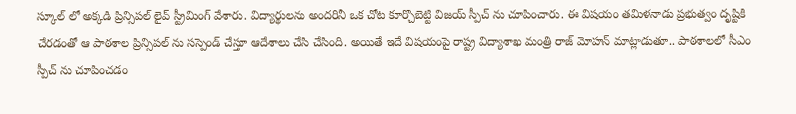స్కూల్ లో అక్కడి ప్రిన్సిపల్ లైవ్ స్ట్రీమింగ్ వేశారు. విద్యార్థులను అందరినీ ఒక చోట కూర్చొబెట్టి విజయ్ స్పీచ్ ను చూపించారు. ఈ విషయం తమిళనాడు ప్రభుత్వం దృష్టికి చేరడంతో ఆ పాఠశాల ప్రిన్సిపల్ ను సస్పెండ్ చేస్తూ ఆదేశాలు చేసి చేసింది. అయితే ఇదే విషయంపై రాష్ట్ర విద్యాశాఖ మంత్రి రాజ్ మోహన్ మాట్లాడుతూ.. పాఠశాలలో సీఎం స్పీచ్ ను చూపించడం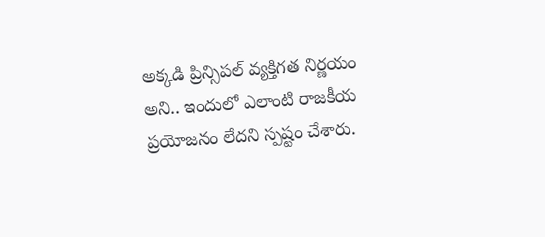అక్కడి ప్రిన్సిపల్ వ్యక్తిగత నిర్ణయం అని.. ఇందులో ఎలాంటి రాజకీయ ప్రయోజనం లేదని స్పష్టం చేశారు.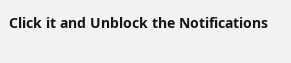Click it and Unblock the Notifications